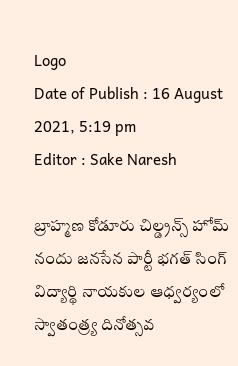Logo
Date of Publish : 16 August 2021, 5:19 pm
Editor : Sake Naresh

బ్రాహ్మణ కోడూరు చిల్డ్రన్స్ హోమ్ నందు జనసేన పార్టీ భగత్ సింగ్ విద్యార్థి నాయకుల ఆధ్వర్యంలో స్వాతంత్ర్య దినోత్సవ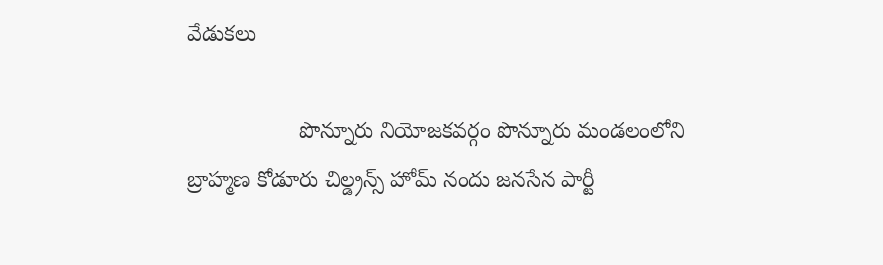వేడుకలు

                  పొన్నూరు నియోజకవర్గం పొన్నూరు మండలంలోని బ్రాహ్మణ కోడూరు చిల్డ్రన్స్ హోమ్ నందు జనసేన పార్టీ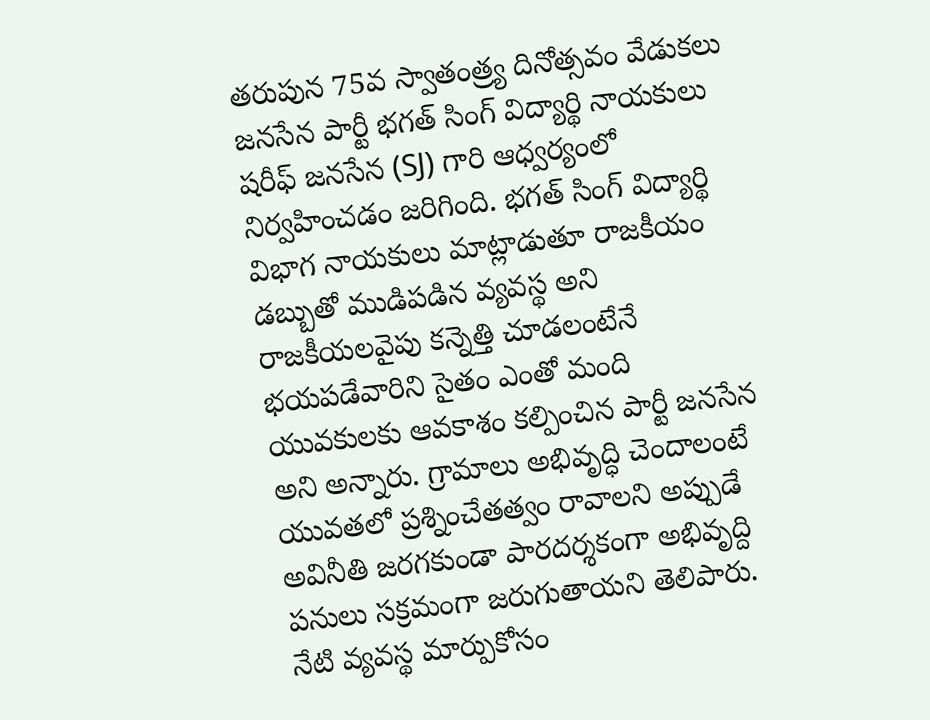తరుపున 75వ స్వాతంత్ర్య దినోత్సవం వేడుకలు జనసేన పార్టీ భగత్ సింగ్ విద్యార్థి నాయకులు షరీఫ్ జనసేన (SJ) గారి ఆధ్వర్యంలో నిర్వహించడం జరిగింది. భగత్ సింగ్ విద్యార్థి విభాగ నాయకులు మాట్లాడుతూ రాజకీయం డబ్బుతో ముడిపడిన వ్యవస్థ అని రాజకీయలవైపు కన్నెత్తి చూడలంటేనే భయపడేవారిని సైతం ఎంతో మంది యువకులకు ఆవకాశం కల్పించిన పార్టీ జనసేన అని అన్నారు. గ్రామాలు అభివృద్ధి చెందాలంటే యువతలో ప్రశ్నించేతత్వం రావాలని అప్పుడే అవినీతి జరగకుండా పారదర్శకంగా అభివృద్ది పనులు సక్రమంగా జరుగుతాయని తెలిపారు. నేటి వ్యవస్థ మార్పుకోసం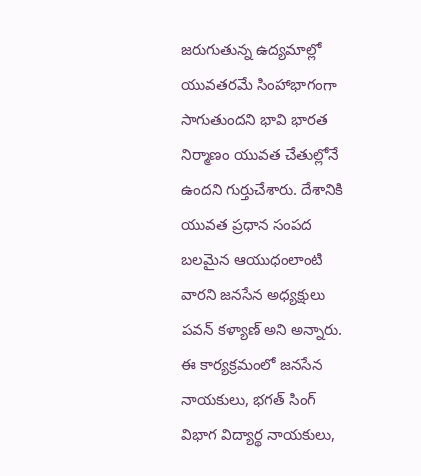జరుగుతున్న ఉద్యమాల్లో యువతరమే సింహాభాగంగా సాగుతుందని భావి భారత నిర్మాణం యువత చేతుల్లోనే ఉందని గుర్తుచేశారు. దేశానికి యువత ప్రధాన సంపద బలమైన ఆయుధంలాంటి వారని జనసేన అధ్యక్షులు పవన్ కళ్యాణ్ అని అన్నారు. ఈ కార్యక్రమంలో జనసేన నాయకులు, భగత్ సింగ్ విభాగ విద్యార్థ నాయకులు,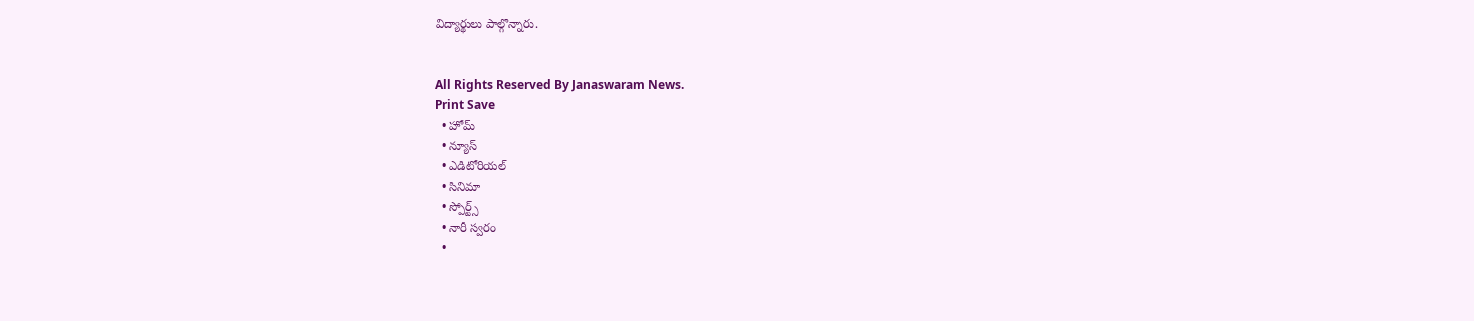విద్యార్థులు పాల్గొన్నారు.


All Rights Reserved By Janaswaram News.
Print Save
  • హోమ్
  • న్యూస్
  • ఎడిటోరియల్
  • సినిమా
  • స్పోర్ట్స్
  • నారీ స్వరం
  •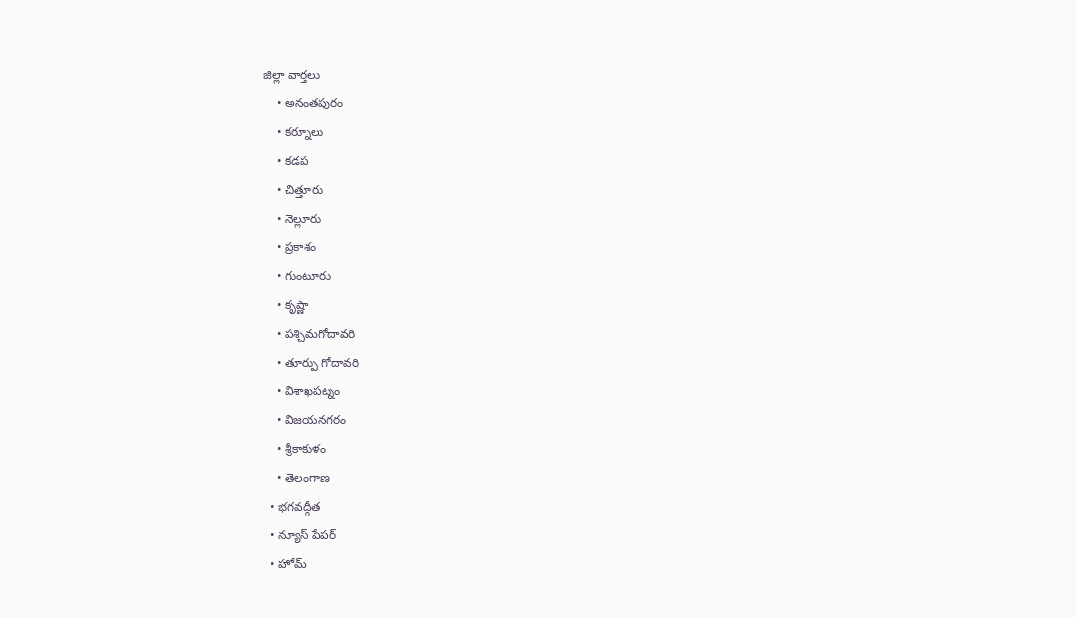జిల్లా వార్తలు
    • అనంతపురం
    • కర్నూలు
    • కడప
    • చిత్తూరు
    • నెల్లూరు
    • ప్రకాశం
    • గుంటూరు
    • కృష్ణా
    • పశ్చిమగోదావరి
    • తూర్పు గోదావరి
    • విశాఖపట్నం
    • విజయనగరం
    • శ్రీకాకుళం
    • తెలంగాణ
  • భగవద్గీత
  • న్యూస్ పేపర్
  • హోమ్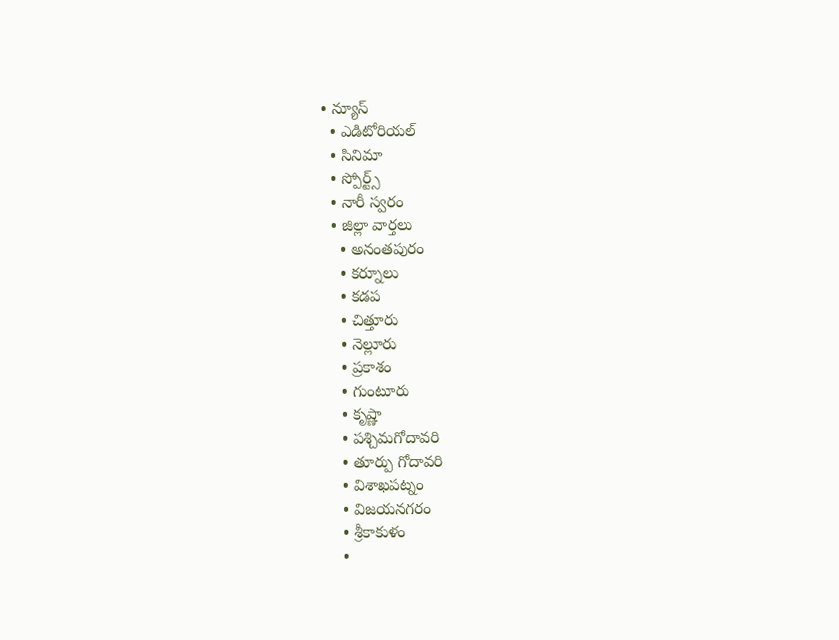• న్యూస్
  • ఎడిటోరియల్
  • సినిమా
  • స్పోర్ట్స్
  • నారీ స్వరం
  • జిల్లా వార్తలు
    • అనంతపురం
    • కర్నూలు
    • కడప
    • చిత్తూరు
    • నెల్లూరు
    • ప్రకాశం
    • గుంటూరు
    • కృష్ణా
    • పశ్చిమగోదావరి
    • తూర్పు గోదావరి
    • విశాఖపట్నం
    • విజయనగరం
    • శ్రీకాకుళం
    •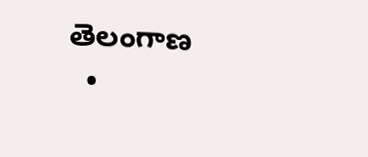తెలంగాణ
  •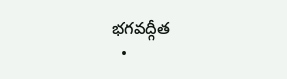భగవద్గీత
  •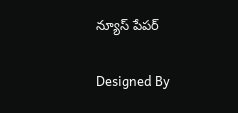న్యూస్ పేపర్

Designed By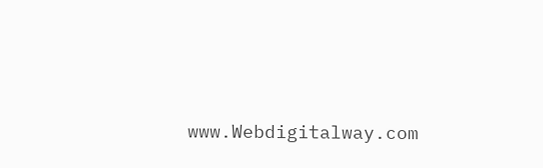www.Webdigitalway.com